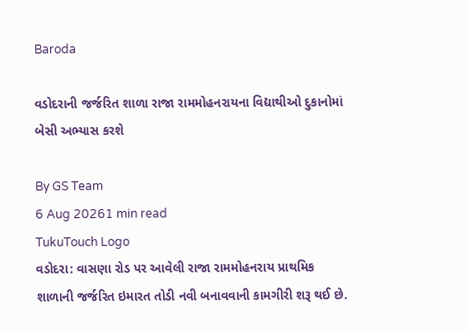Baroda

વડોદરાની જર્જરિત શાળા રાજા રામમોહનરાયના વિદ્યાથીઓ દુકાનોમાં બેસી અભ્યાસ કરશે

By GS Team
6 Aug 20261 min read
TukuTouch Logo
વડોદરા: વાસણા રોડ પર આવેલી રાજા રામમોહનરાય પ્રાથમિક શાળાની જર્જરિત ઇમારત તોડી નવી બનાવવાની કામગીરી શરૂ થઈ છે.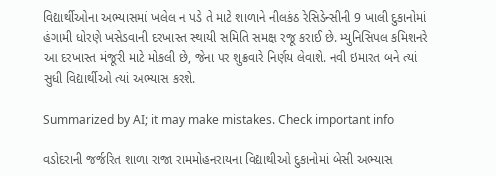વિદ્યાર્થીઓના અભ્યાસમાં ખલેલ ન પડે તે માટે શાળાને નીલકંઠ રેસિડેન્સીની 9 ખાલી દુકાનોમાં હંગામી ધોરણે ખસેડવાની દરખાસ્ત સ્થાયી સમિતિ સમક્ષ રજૂ કરાઈ છે. મ્યુનિસિપલ કમિશનરે આ દરખાસ્ત મંજૂરી માટે મોકલી છે, જેના પર શુક્રવારે નિર્ણય લેવાશે. નવી ઇમારત બને ત્યાં સુધી વિદ્યાર્થીઓ ત્યાં અભ્યાસ કરશે.

Summarized by AI; it may make mistakes. Check important info

વડોદરાની જર્જરિત શાળા રાજા રામમોહનરાયના વિદ્યાથીઓ દુકાનોમાં બેસી અભ્યાસ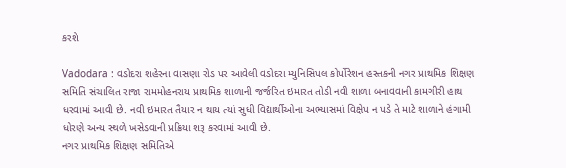કરશે

Vadodara : વડોદરા શહેરના વાસણા રોડ પર આવેલી વડોદરા મ્યુનિસિપલ કોર્પોરેશન હસ્તકની નગર પ્રાથમિક શિક્ષણ સમિતિ સંચાલિત રાજા રામમોહનરાય પ્રાથમિક શાળાની જર્જરિત ઇમારત તોડી નવી શાળા બનાવવાની કામગીરી હાથ ધરવામાં આવી છે. નવી ઇમારત તૈયાર ન થાય ત્યાં સુધી વિદ્યાર્થીઓના અભ્યાસમાં વિક્ષેપ ન પડે તે માટે શાળાને હંગામી ધોરણે અન્ય સ્થળે ખસેડવાની પ્રક્રિયા શરૂ કરવામાં આવી છે.
નગર પ્રાથમિક શિક્ષણ સમિતિએ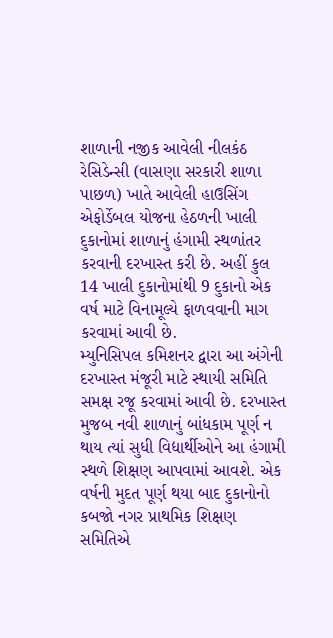શાળાની નજીક આવેલી નીલકંઠ રેસિડેન્સી (વાસણા સરકારી શાળા પાછળ) ખાતે આવેલી હાઉસિંગ એફોર્ડેબલ યોજના હેઠળની ખાલી દુકાનોમાં શાળાનું હંગામી સ્થળાંતર કરવાની દરખાસ્ત કરી છે. અહીં કુલ 14 ખાલી દુકાનોમાંથી 9 દુકાનો એક વર્ષ માટે વિનામૂલ્યે ફાળવવાની માગ કરવામાં આવી છે.
મ્યુનિસિપલ કમિશનર દ્વારા આ અંગેની દરખાસ્ત મંજૂરી માટે સ્થાયી સમિતિ સમક્ષ રજૂ કરવામાં આવી છે. દરખાસ્ત મુજબ નવી શાળાનું બાંધકામ પૂર્ણ ન થાય ત્યાં સુધી વિદ્યાર્થીઓને આ હંગામી સ્થળે શિક્ષણ આપવામાં આવશે. એક વર્ષની મુદત પૂર્ણ થયા બાદ દુકાનોનો કબજો નગર પ્રાથમિક શિક્ષણ સમિતિએ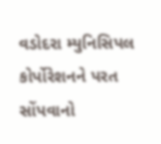વડોદરા મ્યુનિસિપલ કોર્પોરેશનને પરત સોંપવાનો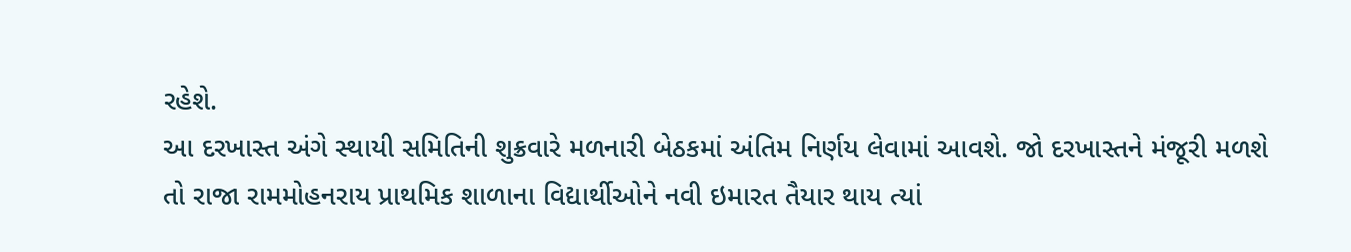રહેશે.
આ દરખાસ્ત અંગે સ્થાયી સમિતિની શુક્રવારે મળનારી બેઠકમાં અંતિમ નિર્ણય લેવામાં આવશે. જો દરખાસ્તને મંજૂરી મળશે તો રાજા રામમોહનરાય પ્રાથમિક શાળાના વિદ્યાર્થીઓને નવી ઇમારત તૈયાર થાય ત્યાં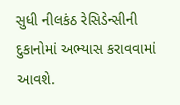સુધી નીલકંઠ રેસિડેન્સીની દુકાનોમાં અભ્યાસ કરાવવામાં આવશે.